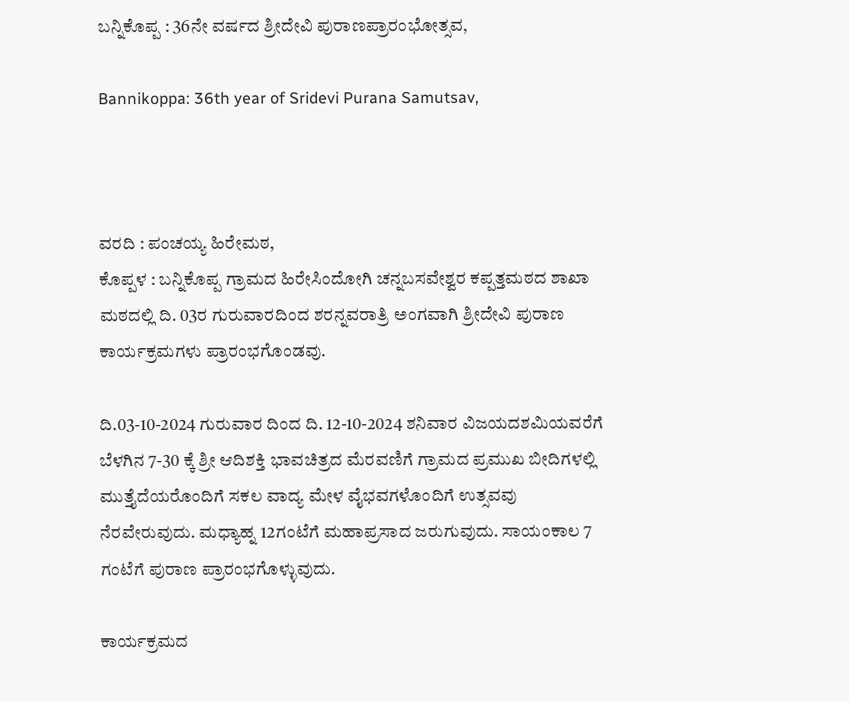ಬನ್ನಿಕೊಪ್ಪ : 36ನೇ ವರ್ಷದ ಶ್ರೀದೇವಿ ಪುರಾಣಪ್ರಾರಂಭೋತ್ಸವ,

Bannikoppa: 36th year of Sridevi Purana Samutsav,



ವರದಿ : ಪಂಚಯ್ಯ ಹಿರೇಮಠ,
ಕೊಪ್ಪಳ : ಬನ್ನಿಕೊಪ್ಪ ಗ್ರಾಮದ ಹಿರೇಸಿಂದೋಗಿ ಚನ್ನಬಸವೇಶ್ವರ ಕಪ್ಪತ್ತಮಠದ ಶಾಖಾ ಮಠದಲ್ಲಿ ದಿ. 03ರ ಗುರುವಾರದಿಂದ ಶರನ್ನವರಾತ್ರಿ ಅಂಗವಾಗಿ ಶ್ರೀದೇವಿ ಪುರಾಣ ಕಾರ್ಯಕ್ರಮಗಳು ಪ್ರಾರಂಭಗೊಂಡವು.

ದಿ.03-10-2024 ಗುರುವಾರ ದಿಂದ ದಿ. 12-10-2024 ಶನಿವಾರ ವಿಜಯದಶಮಿಯವರೆಗೆ ಬೆಳಗಿನ 7-30 ಕ್ಕೆ ಶ್ರೀ ಆದಿಶಕ್ತಿ ಭಾವಚಿತ್ರದ ಮೆರವಣಿಗೆ ಗ್ರಾಮದ ಪ್ರಮುಖ ಬೀದಿಗಳಲ್ಲಿ ಮುತ್ತೈದೆಯರೊಂದಿಗೆ ಸಕಲ ವಾದ್ಯ ಮೇಳ ವೈಭವಗಳೊಂದಿಗೆ ಉತ್ಸವವು ನೆರವೇರುವುದು. ಮಧ್ಯಾಹ್ನ 12ಗಂಟೆಗೆ ಮಹಾಪ್ರಸಾದ ಜರುಗುವುದು. ಸಾಯಂಕಾಲ 7 ಗಂಟೆಗೆ ಪುರಾಣ ಪ್ರಾರಂಭಗೊಳ್ಳುವುದು.

ಕಾರ್ಯಕ್ರಮದ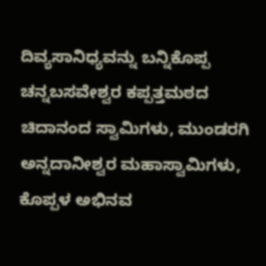ದಿವ್ಯಸಾನಿಧ್ಯವನ್ನು ಬನ್ನಿಕೊಪ್ಪ ಚನ್ನಬಸವೇಶ್ವರ ಕಪ್ಪತ್ತಮಠದ ಚಿದಾನಂದ ಸ್ವಾಮಿಗಳು, ಮುಂಡರಗಿ ಅನ್ನದಾನೀಶ್ವರ ಮಹಾಸ್ವಾಮಿಗಳು, ಕೊಪ್ಪಳ ಅಭಿನವ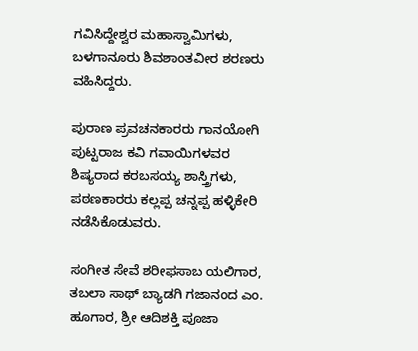ಗವಿಸಿದ್ದೇಶ್ವರ ಮಹಾಸ್ವಾಮಿಗಳು, ಬಳಗಾನೂರು ಶಿವಶಾಂತವೀರ ಶರಣರು ವಹಿಸಿದ್ದರು.

ಪುರಾಣ ಪ್ರವಚನಕಾರರು ಗಾನಯೋಗಿ ಪುಟ್ಟರಾಜ ಕವಿ ಗವಾಯಿಗಳವರ ಶಿಷ್ಯರಾದ ಕರಬಸಯ್ಯ ಶಾಸ್ತ್ರಿಗಳು, ಪಠಣಕಾರರು ಕಲ್ಲಪ್ಪ ಚನ್ನಪ್ಪ ಹಳ್ಳಿಕೇರಿ ನಡೆಸಿಕೊಡುವರು.

ಸಂಗೀತ ಸೇವೆ ಶರೀಫಸಾಬ ಯಲಿಗಾರ, ತಬಲಾ ಸಾಥ್ ಬ್ಯಾಡಗಿ ಗಜಾನಂದ ಎಂ. ಹೂಗಾರ, ಶ್ರೀ ಆದಿಶಕ್ತಿ ಪೂಜಾ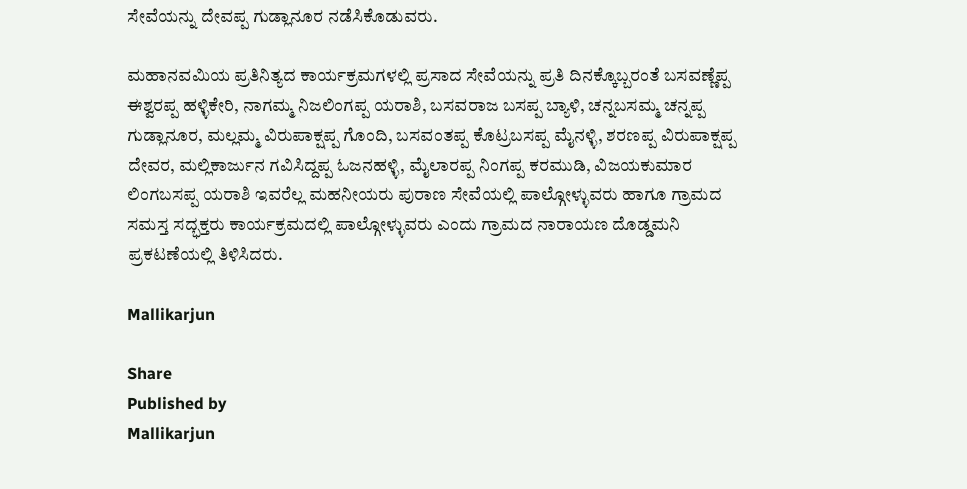ಸೇವೆಯನ್ನು ದೇವಪ್ಪ ಗುಡ್ಲಾನೂರ ನಡೆಸಿಕೊಡುವರು.

ಮಹಾನವಮಿಯ ಪ್ರತಿನಿತ್ಯದ ಕಾರ್ಯಕ್ರಮಗಳಲ್ಲಿ ಪ್ರಸಾದ ಸೇವೆಯನ್ನು ಪ್ರತಿ ದಿನಕ್ಕೊಬ್ಬರಂತೆ ಬಸವಣ್ಣೆಪ್ಪ ಈಶ್ವರಪ್ಪ ಹಳ್ಳಿಕೇರಿ, ನಾಗಮ್ಮ ನಿಜಲಿಂಗಪ್ಪ ಯರಾಶಿ, ಬಸವರಾಜ ಬಸಪ್ಪ ಬ್ಯಾಳಿ, ಚನ್ನಬಸಮ್ಮ ಚನ್ನಪ್ಪ ಗುಡ್ಲಾನೂರ, ಮಲ್ಲಮ್ಮ ವಿರುಪಾಕ್ಷಪ್ಪ ಗೊಂದಿ, ಬಸವಂತಪ್ಪ ಕೊಟ್ರಬಸಪ್ಪ ಮೈನಳ್ಳಿ, ಶರಣಪ್ಪ ವಿರುಪಾಕ್ಷಪ್ಪ ದೇವರ, ಮಲ್ಲಿಕಾರ್ಜುನ ಗವಿಸಿದ್ದಪ್ಪ ಓಜನಹಳ್ಳಿ, ಮೈಲಾರಪ್ಪ ನಿಂಗಪ್ಪ ಕರಮುಡಿ, ವಿಜಯಕುಮಾರ ಲಿಂಗಬಸಪ್ಪ ಯರಾಶಿ ಇವರೆಲ್ಲ ಮಹನೀಯರು ಪುರಾಣ ಸೇವೆಯಲ್ಲಿ ಪಾಲ್ಗೋಳ್ಳುವರು ಹಾಗೂ ಗ್ರಾಮದ ಸಮಸ್ತ ಸದ್ಭಕ್ತರು ಕಾರ್ಯಕ್ರಮದಲ್ಲಿ ಪಾಲ್ಗೋಳ್ಳುವರು ಎಂದು ಗ್ರಾಮದ ನಾರಾಯಣ ದೊಡ್ಡಮನಿ ಪ್ರಕಟಣೆಯಲ್ಲಿ ತಿಳಿಸಿದರು.

Mallikarjun

Share
Published by
Mallikarjun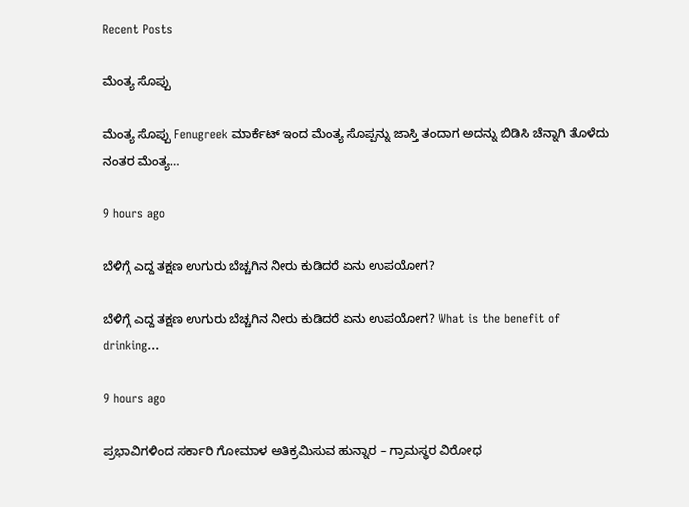Recent Posts

ಮೆಂತ್ಯ ಸೊಪ್ಪು

ಮೆಂತ್ಯ ಸೊಪ್ಪು Fenugreek ಮಾರ್ಕೆಟ್ ಇಂದ ಮೆಂತ್ಯ ಸೊಪ್ಪನ್ನು ಜಾಸ್ತಿ ತಂದಾಗ ಅದನ್ನು ಬಿಡಿಸಿ ಚೆನ್ನಾಗಿ ತೊಳೆದು ನಂತರ ಮೆಂತ್ಯ…

9 hours ago

ಬೆಳಿಗ್ಗೆ ಎದ್ದ ತಕ್ಷಣ ಉಗುರು ಬೆಚ್ಚಗಿನ ನೀರು ಕುಡಿದರೆ ಏನು ಉಪಯೋಗ?

ಬೆಳಿಗ್ಗೆ ಎದ್ದ ತಕ್ಷಣ ಉಗುರು ಬೆಚ್ಚಗಿನ ನೀರು ಕುಡಿದರೆ ಏನು ಉಪಯೋಗ? What is the benefit of drinking…

9 hours ago

ಪ್ರಭಾವಿಗಳಿಂದ ಸರ್ಕಾರಿ ಗೋಮಾಳ ಅತಿಕ್ರಮಿಸುವ ಹುನ್ನಾರ – ಗ್ರಾಮಸ್ಥರ ವಿರೋಧ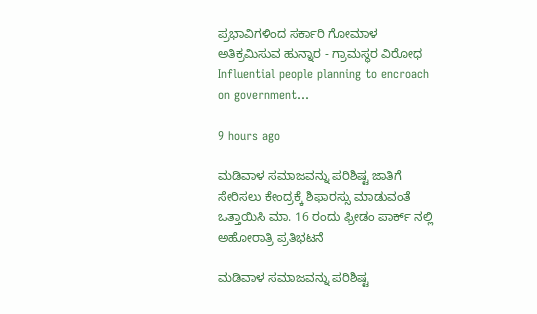ಪ್ರಭಾವಿಗಳಿಂದ ಸರ್ಕಾರಿ ಗೋಮಾಳ ಅತಿಕ್ರಮಿಸುವ ಹುನ್ನಾರ - ಗ್ರಾಮಸ್ಥರ ವಿರೋಧ Influential people planning to encroach on government…

9 hours ago

ಮಡಿವಾಳ ಸಮಾಜವನ್ನು ಪರಿಶಿಷ್ಟ ಜಾತಿಗೆ ಸೇರಿಸಲು ಕೇಂದ್ರಕ್ಕೆ ಶಿಫಾರಸ್ಸು ಮಾಡುವಂತೆ ಒತ್ತಾಯಿಸಿ ಮಾ. 16 ರಂದು ಫ್ರೀಡಂ ಪಾರ್ಕ್‌ ನಲ್ಲಿ ಅಹೋರಾತ್ರಿ ಪ್ರತಿಭಟನೆ

ಮಡಿವಾಳ ಸಮಾಜವನ್ನು ಪರಿಶಿಷ್ಟ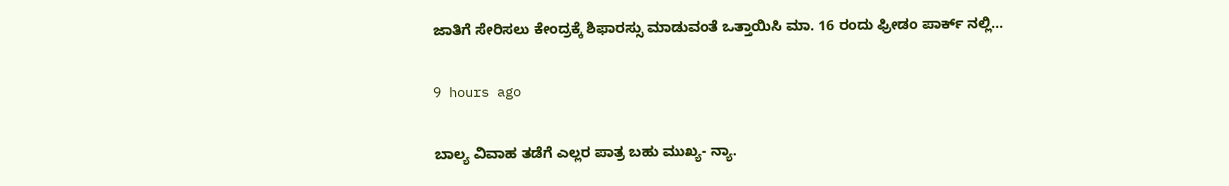ಜಾತಿಗೆ ಸೇರಿಸಲು ಕೇಂದ್ರಕ್ಕೆ ಶಿಫಾರಸ್ಸು ಮಾಡುವಂತೆ ಒತ್ತಾಯಿಸಿ ಮಾ. 16 ರಂದು ಫ್ರೀಡಂ ಪಾರ್ಕ್‌ ನಲ್ಲಿ…

9 hours ago

ಬಾಲ್ಯ ವಿವಾಹ ತಡೆಗೆ ಎಲ್ಲರ ಪಾತ್ರ ಬಹು ಮುಖ್ಯ- ನ್ಯಾ.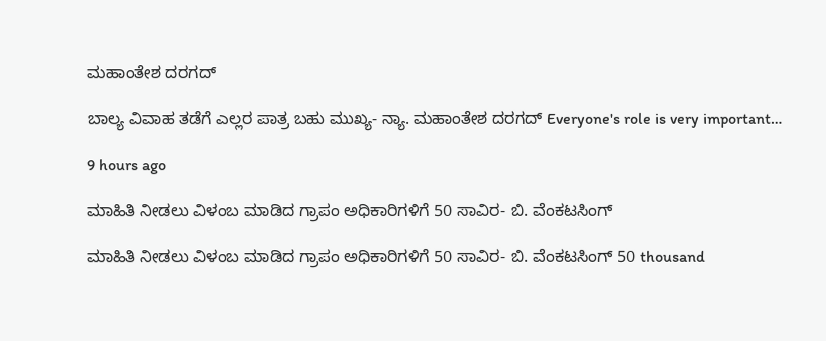ಮಹಾಂತೇಶ ದರಗದ್

ಬಾಲ್ಯ ವಿವಾಹ ತಡೆಗೆ ಎಲ್ಲರ ಪಾತ್ರ ಬಹು ಮುಖ್ಯ- ನ್ಯಾ. ಮಹಾಂತೇಶ ದರಗದ್ Everyone's role is very important…

9 hours ago

ಮಾಹಿತಿ ನೀಡಲು ವಿಳಂಬ ಮಾಡಿದ ಗ್ರಾಪಂ ಅಧಿಕಾರಿಗಳಿಗೆ 50 ಸಾವಿರ- ಬಿ. ವೆಂಕಟಸಿಂಗ್

ಮಾಹಿತಿ ನೀಡಲು ವಿಳಂಬ ಮಾಡಿದ ಗ್ರಾಪಂ ಅಧಿಕಾರಿಗಳಿಗೆ 50 ಸಾವಿರ- ಬಿ. ವೆಂಕಟಸಿಂಗ್ 50 thousand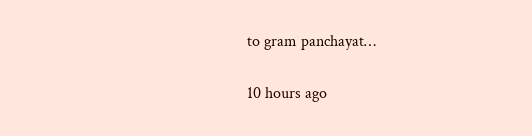to gram panchayat…

10 hours ago